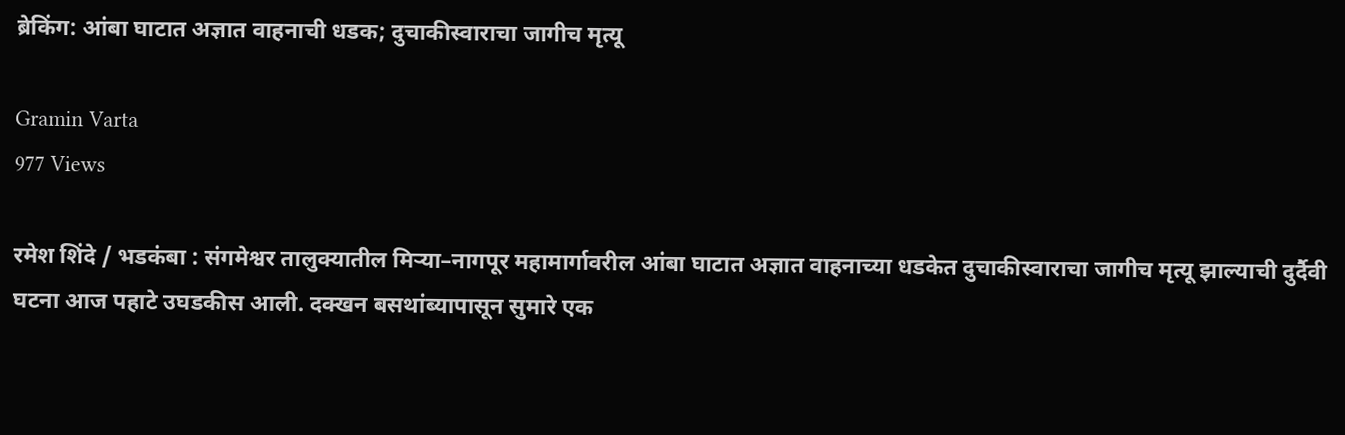ब्रेकिंग: आंबा घाटात अज्ञात वाहनाची धडक; दुचाकीस्वाराचा जागीच मृत्यू

Gramin Varta
977 Views

रमेश शिंदे / भडकंबा : संगमेश्वर तालुक्यातील मिऱ्या–नागपूर महामार्गावरील आंबा घाटात अज्ञात वाहनाच्या धडकेत दुचाकीस्वाराचा जागीच मृत्यू झाल्याची दुर्दैवी घटना आज पहाटे उघडकीस आली. दक्खन बसथांब्यापासून सुमारे एक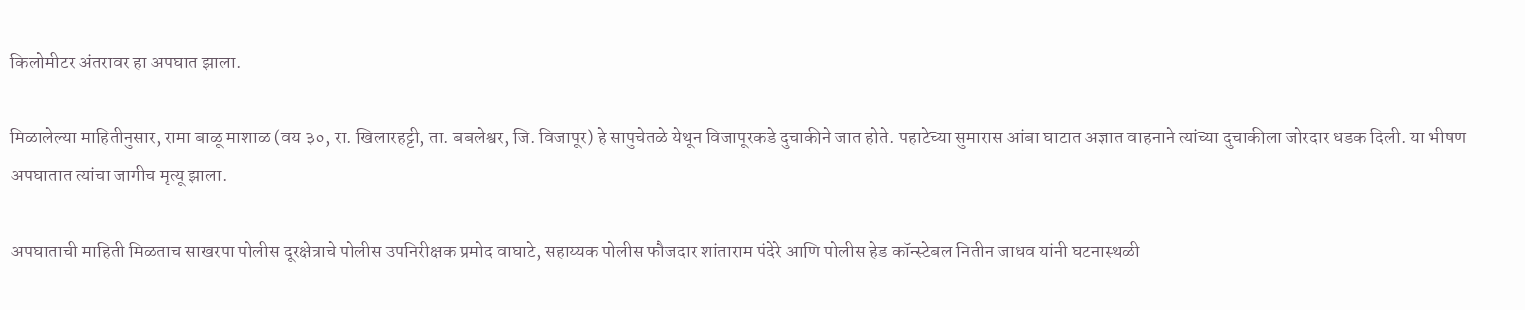किलोमीटर अंतरावर हा अपघात झाला.

मिळालेल्या माहितीनुसार, रामा बाळू माशाळ (वय ३०, रा. खिलारहट्टी, ता. बबलेश्वर, जि. विजापूर) हे सापुचेतळे येथून विजापूरकडे दुचाकीने जात होते. पहाटेच्या सुमारास आंबा घाटात अज्ञात वाहनाने त्यांच्या दुचाकीला जोरदार धडक दिली. या भीषण अपघातात त्यांचा जागीच मृत्यू झाला.

अपघाताची माहिती मिळताच साखरपा पोलीस दूरक्षेत्राचे पोलीस उपनिरीक्षक प्रमोद वाघाटे, सहाय्यक पोलीस फौजदार शांताराम पंदेरे आणि पोलीस हेड कॉन्स्टेबल नितीन जाधव यांनी घटनास्थळी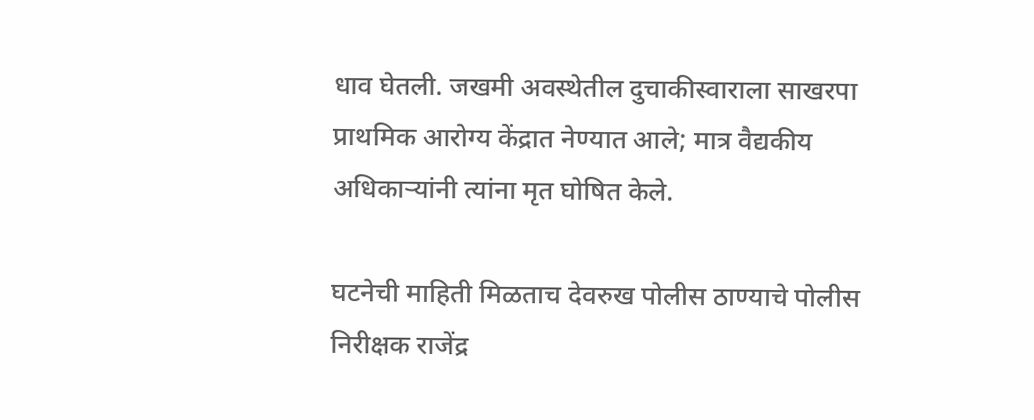धाव घेतली. जखमी अवस्थेतील दुचाकीस्वाराला साखरपा प्राथमिक आरोग्य केंद्रात नेण्यात आले; मात्र वैद्यकीय अधिकाऱ्यांनी त्यांना मृत घोषित केले.

घटनेची माहिती मिळताच देवरुख पोलीस ठाण्याचे पोलीस निरीक्षक राजेंद्र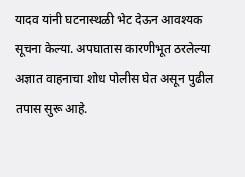यादव यांनी घटनास्थळी भेट देऊन आवश्यक सूचना केल्या. अपघातास कारणीभूत ठरलेल्या अज्ञात वाहनाचा शोध पोलीस घेत असून पुढील तपास सुरू आहे.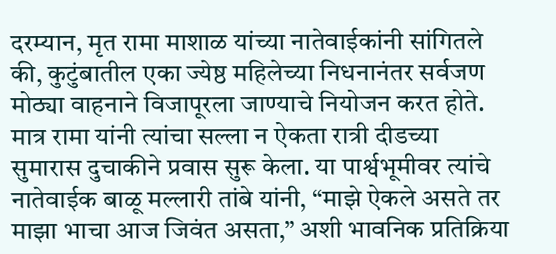दरम्यान, मृत रामा माशाळ यांच्या नातेवाईकांनी सांगितले की, कुटुंबातील एका ज्येष्ठ महिलेच्या निधनानंतर सर्वजण मोठ्या वाहनाने विजापूरला जाण्याचे नियोजन करत होते. मात्र रामा यांनी त्यांचा सल्ला न ऐकता रात्री दीडच्या सुमारास दुचाकीने प्रवास सुरू केला. या पार्श्वभूमीवर त्यांचे नातेवाईक बाळू मल्लारी तांबे यांनी, “माझे ऐकले असते तर माझा भाचा आज जिवंत असता,” अशी भावनिक प्रतिक्रिया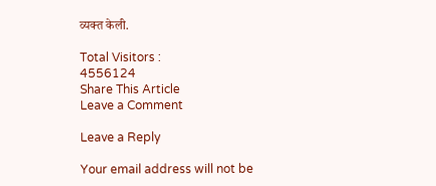व्यक्त केली.

Total Visitors :
4556124
Share This Article
Leave a Comment

Leave a Reply

Your email address will not be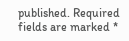published. Required fields are marked *